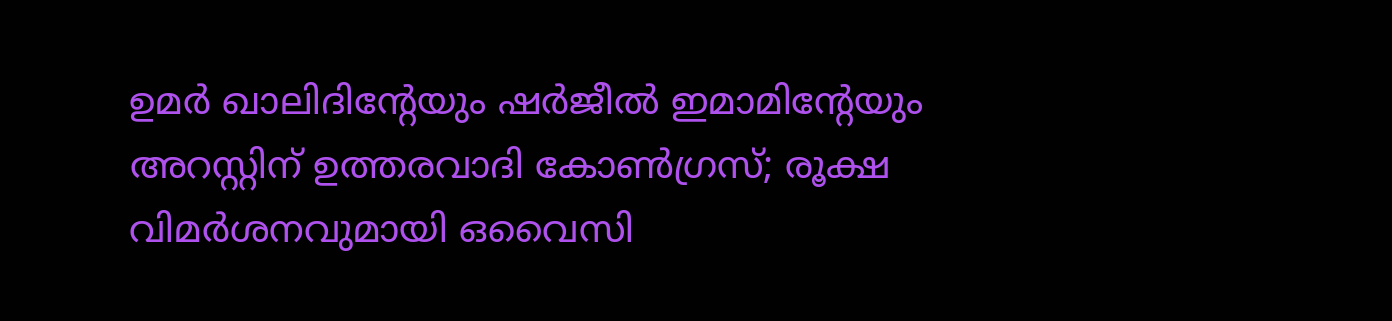ഉമർ ഖാലിദിൻ്റേയും ഷർജീൽ ഇമാമിൻ്റേയും അറസ്റ്റിന് ഉത്തരവാദി കോൺഗ്രസ്; രൂക്ഷ വിമർശനവുമായി ഒവൈസി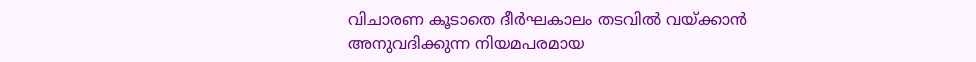വിചാരണ കൂടാതെ ദീര്‍ഘകാലം തടവില്‍ വയ്ക്കാന്‍ അനുവദിക്കുന്ന നിയമപരമായ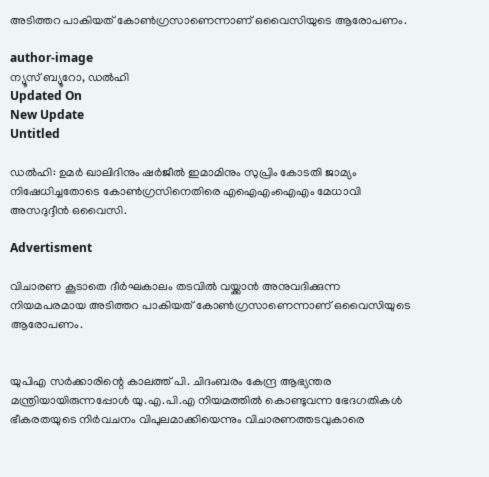അടിത്തറ പാകിയത് കോണ്‍ഗ്രസാണെന്നാണ് ഒവൈസിയുടെ ആരോപണം.

author-image
ന്യൂസ് ബ്യൂറോ, ഡല്‍ഹി
Updated On
New Update
Untitled

ഡല്‍ഹി: ഉമര്‍ ഖാലിദിനും ഷര്‍ജീല്‍ ഇമാമിനും സുപ്രിം കോടതി ജാമ്യം നിഷേധിച്ചതോടെ കോണ്‍ഗ്രസിനെതിരെ എഐഎംഐഎം മേധാവി അസദുദ്ദീന്‍ ഒവൈസി.

Advertisment

വിചാരണ കൂടാതെ ദീര്‍ഘകാലം തടവില്‍ വയ്ക്കാന്‍ അനുവദിക്കുന്ന നിയമപരമായ അടിത്തറ പാകിയത് കോണ്‍ഗ്രസാണെന്നാണ് ഒവൈസിയുടെ ആരോപണം.


യുപിഎ സര്‍ക്കാരിന്റെ കാലത്ത് പി. ചിദംബരം കേന്ദ്ര ആഭ്യന്തര മന്ത്രിയായിരുന്നപ്പോള്‍ യു.എ.പി.എ നിയമത്തില്‍ കൊണ്ടുവന്ന ഭേദഗതികള്‍ ഭീകരതയുടെ നിര്‍വചനം വിപുലമാക്കിയെന്നും വിചാരണത്തടവുകാരെ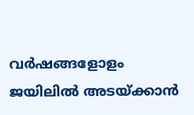വര്‍ഷങ്ങളോളം ജയിലില്‍ അടയ്ക്കാന്‍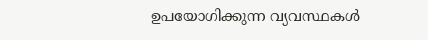ഉപയോഗിക്കുന്ന വ്യവസ്ഥകള്‍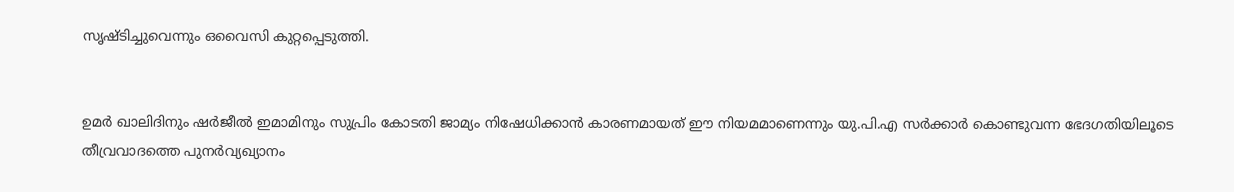സൃഷ്ടിച്ചുവെന്നും ഒവൈസി കുറ്റപ്പെടുത്തി.


ഉമര്‍ ഖാലിദിനും ഷര്‍ജീല്‍ ഇമാമിനും സുപ്രിം കോടതി ജാമ്യം നിഷേധിക്കാന്‍ കാരണമായത് ഈ നിയമമാണെന്നും യു.പി.എ സര്‍ക്കാര്‍ കൊണ്ടുവന്ന ഭേദഗതിയിലൂടെ തീവ്രവാദത്തെ പുനര്‍വ്യഖ്യാനം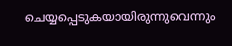ചെയ്യപ്പെടുകയായിരുന്നുവെന്നും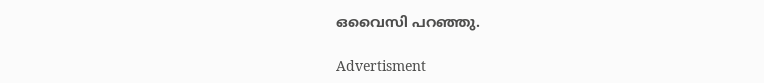ഒവൈസി പറഞ്ഞു.

Advertisment